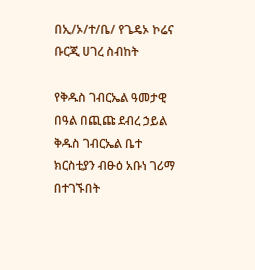በኢ/ኦ/ተ/ቤ/ የጌዴኦ ኮሬና ቡርጂ ሀገረ ስብከት

የቅዱስ ገብርኤል ዓመታዊ በዓል በጪጩ ደብረ ኃይል ቅዱስ ገብርኤል ቤተ ክርስቲያን ብፁዕ አቡነ ገሪማ በተገኙበት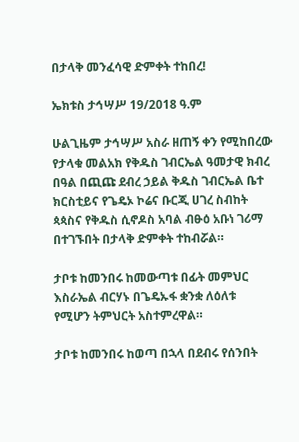በታላቅ መንፈሳዊ ድምቀት ተከበረ!

ኤክቱስ ታኅሣሥ 19/2018 ዓ.ም

ሁልጊዜም ታኅሣሥ አስራ ዘጠኝ ቀን የሚከበረው የታላቁ መልአክ የቅዱስ ገብርኤል ዓመታዊ ክብረ በዓል በጪጩ ደብረ ኃይል ቅዱስ ገብርኤል ቤተ ክርስቲይና የጌዴኦ ኮሬና ቡርጂ ሀገረ ስብከት ጳጳስና የቅዱስ ሲኖዶስ አባል ብፁዕ አቡነ ገሪማ በተገኙበት በታላቅ ድምቀት ተከብሯል።

ታቦቱ ከመንበሩ ከመውጣቱ በፊት መምህር እስራኤል ብርሃኑ በጌዴኡፋ ቋንቋ ለዕለቱ የሚሆን ትምህርት አስተምረዋል።

ታቦቱ ከመንበሩ ከወጣ በኋላ በደብሩ የሰንበት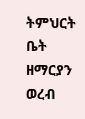ትምህርት ቤት ዘማርያን ወረብ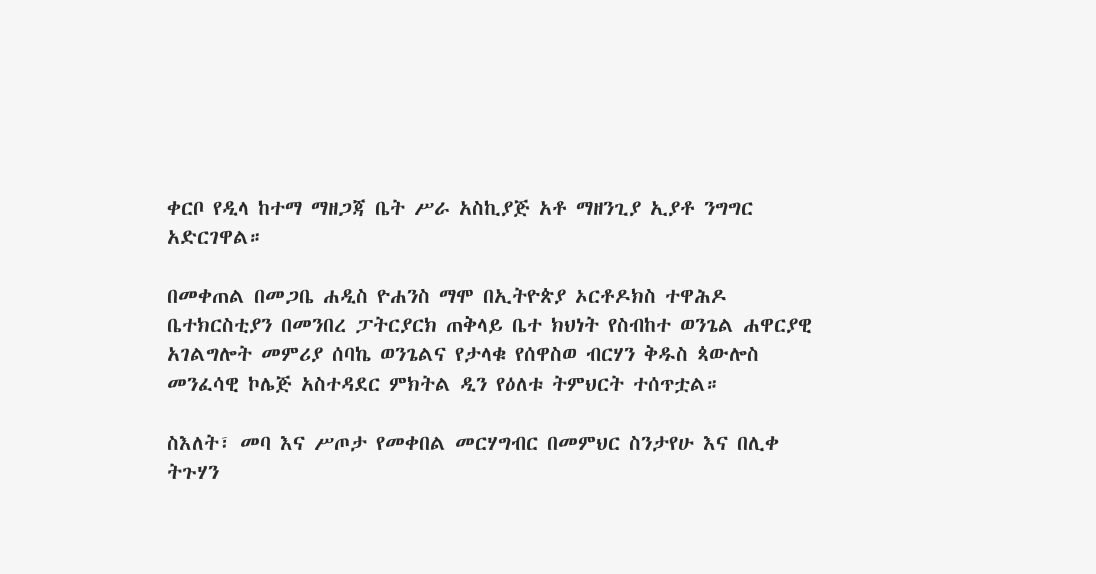ቀርቦ የዲላ ከተማ ማዘጋጃ ቤት ሥራ አስኪያጅ አቶ ማዘንጊያ ኢያቶ ንግግር አድርገዋል።

በመቀጠል በመጋቤ ሐዲስ ዮሐንስ ማሞ በኢትዮጵያ ኦርቶዶክስ ተዋሕዶ ቤተክርስቲያን በመንበረ ፓትርያርክ ጠቅላይ ቤተ ክህነት የስብከተ ወንጌል ሐዋርያዊ አገልግሎት መምሪያ ሰባኬ ወንጌልና የታላቁ የሰዋስወ ብርሃን ቅዱስ ጳውሎስ መንፈሳዊ ኮሌጅ አስተዳደር ምክትል ዲን የዕለቱ ትምህርት ተሰጥቷል።

ስእለት፣ መባ እና ሥጦታ የመቀበል መርሃግብር በመምህር ስንታየሁ እና በሊቀ ትጉሃን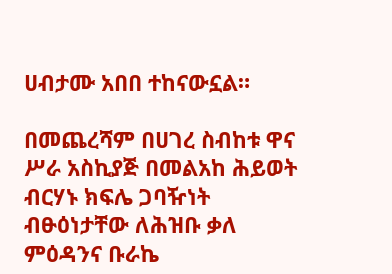ሀብታሙ አበበ ተከናውኗል።

በመጨረሻም በሀገረ ስብከቱ ዋና ሥራ አስኪያጅ በመልአከ ሕይወት ብርሃኑ ክፍሌ ጋባዥነት ብፁዕነታቸው ለሕዝቡ ቃለ ምዕዳንና ቡራኬ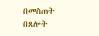በመስጠት በጸሎት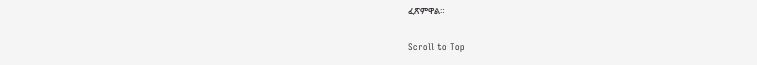ፈጽምዋል።

Scroll to Top